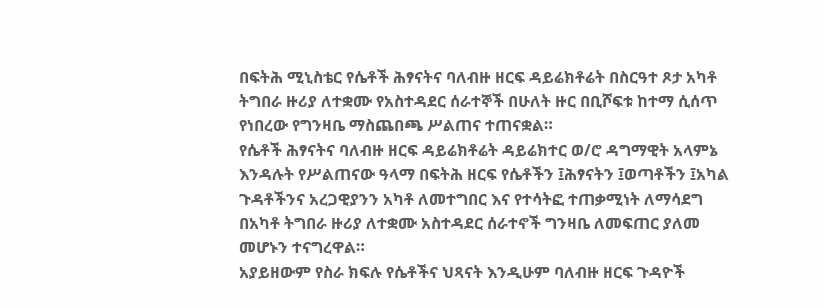በፍትሕ ሚኒስቴር የሴቶች ሕፃናትና ባለብዙ ዘርፍ ዳይሬክቶሬት በስርዓተ ጾታ አካቶ ትግበራ ዙሪያ ለተቋሙ የአስተዳደር ሰራተኞች በሁለት ዙር በቢሾፍቱ ከተማ ሲሰጥ የነበረው የግንዛቤ ማስጨበጫ ሥልጠና ተጠናቋል።
የሴቶች ሕፃናትና ባለብዙ ዘርፍ ዳይሬክቶሬት ዳይሬክተር ወ/ሮ ዳግማዊት አላምኔ እንዳሉት የሥልጠናው ዓላማ በፍትሕ ዘርፍ የሴቶችን ፤ሕፃናትን ፤ወጣቶችን ፤አካል ጉዳቶችንና አረጋዊያንን አካቶ ለመተግበር እና የተሳትፎ ተጠቃሚነት ለማሳደግ በአካቶ ትግበራ ዙሪያ ለተቋሙ አስተዳደር ሰራተኖች ግንዛቤ ለመፍጠር ያለመ መሆኑን ተናግረዋል።
አያይዘውም የስራ ክፍሉ የሴቶችና ህጻናት እንዲሁም ባለብዙ ዘርፍ ጉዳዮች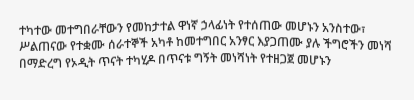ተካተው መተግበራቸውን የመከታተል ዋነኛ ኃላፊነት የተሰጠው መሆኑን አንስተው፣ ሥልጠናው የተቋሙ ሰራተኞች አካቶ ከመተግበር አንፃር እያጋጠሙ ያሉ ችግሮችን መነሻ በማድረግ የኦዲት ጥናት ተካሂዶ በጥናቱ ግኝት መነሻነት የተዘጋጀ መሆኑን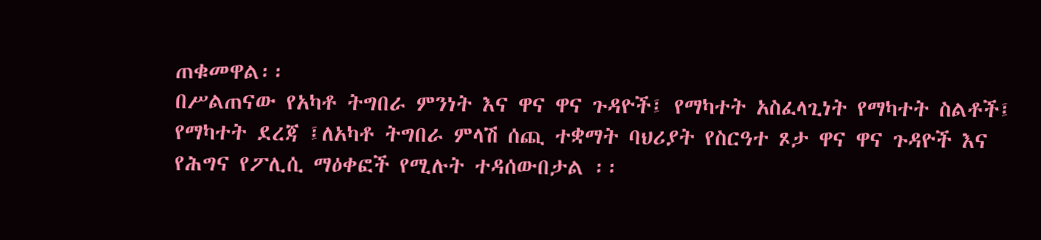ጠቁመዋል፡፡
በሥልጠናው የአካቶ ትግበራ ምንነት እና ዋና ዋና ጉዳዮች፤ የማካተት አስፈላጊነት የማካተት ስልቶች፤ የማካተት ደረጃ ፤ለአካቶ ትግበራ ምላሽ ሰጪ ተቋማት ባህሪያት የስርዓተ ጾታ ዋና ዋና ጉዳዮች እና የሕግና የፖሊሲ ማዕቀፎች የሚሉት ተዳሰውበታል ፡፡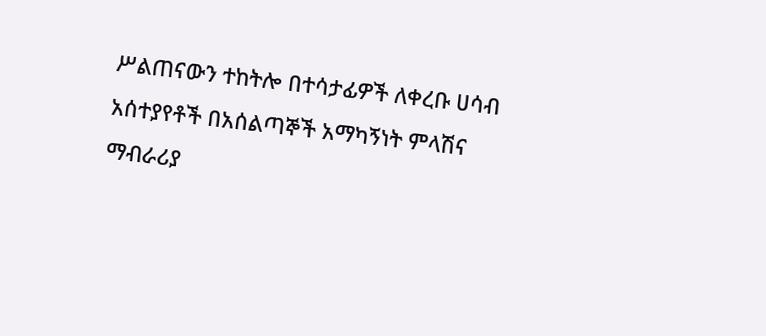ሥልጠናውን ተከትሎ በተሳታፊዎች ለቀረቡ ሀሳብ አሰተያየቶች በአሰልጣኞች አማካኝነት ምላሽና ማብራሪያ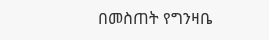በመስጠት የግንዛቤ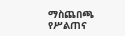ማስጨበጫ የሥልጠና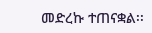መድረኩ ተጠናቋል፡፡